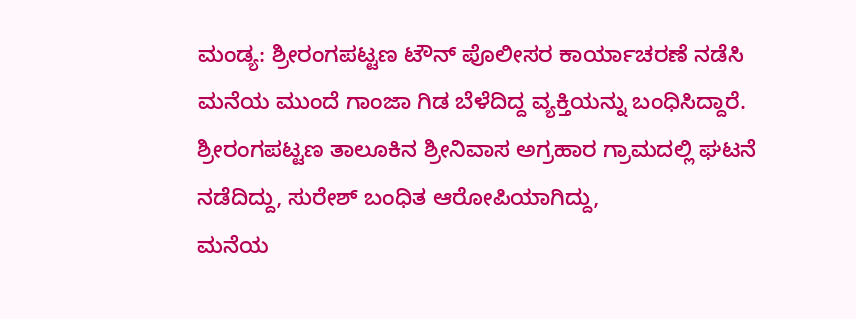ಮಂಡ್ಯ: ಶ್ರೀರಂಗಪಟ್ಟಣ ಟೌನ್ ಪೊಲೀಸರ ಕಾರ್ಯಾಚರಣೆ ನಡೆಸಿ ಮನೆಯ ಮುಂದೆ ಗಾಂಜಾ ಗಿಡ ಬೆಳೆದಿದ್ದ ವ್ಯಕ್ತಿಯನ್ನು ಬಂಧಿಸಿದ್ದಾರೆ. ಶ್ರೀರಂಗಪಟ್ಟಣ ತಾಲೂಕಿನ ಶ್ರೀನಿವಾಸ ಅಗ್ರಹಾರ ಗ್ರಾಮದಲ್ಲಿ ಘಟನೆ ನಡೆದಿದ್ದು, ಸುರೇಶ್ ಬಂಧಿತ ಆರೋಪಿಯಾಗಿದ್ದು,
ಮನೆಯ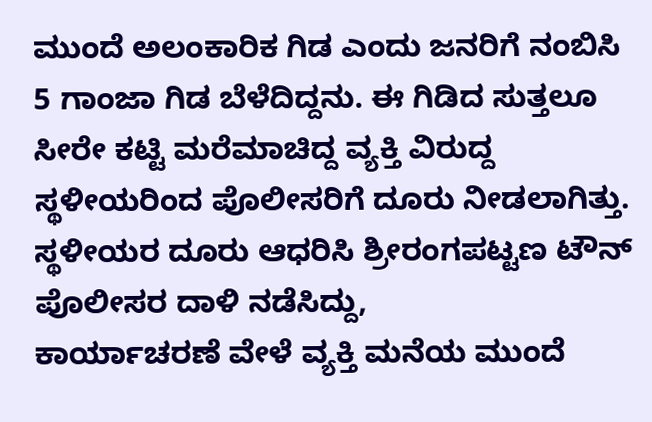ಮುಂದೆ ಅಲಂಕಾರಿಕ ಗಿಡ ಎಂದು ಜನರಿಗೆ ನಂಬಿಸಿ 5 ಗಾಂಜಾ ಗಿಡ ಬೆಳೆದಿದ್ದನು. ಈ ಗಿಡಿದ ಸುತ್ತಲೂ ಸೀರೇ ಕಟ್ಟಿ ಮರೆಮಾಚಿದ್ದ ವ್ಯಕ್ತಿ ವಿರುದ್ದ ಸ್ಥಳೀಯರಿಂದ ಪೊಲೀಸರಿಗೆ ದೂರು ನೀಡಲಾಗಿತ್ತು. ಸ್ಥಳೀಯರ ದೂರು ಆಧರಿಸಿ ಶ್ರೀರಂಗಪಟ್ಟಣ ಟೌನ್ ಪೊಲೀಸರ ದಾಳಿ ನಡೆಸಿದ್ದು,
ಕಾರ್ಯಾಚರಣೆ ವೇಳೆ ವ್ಯಕ್ತಿ ಮನೆಯ ಮುಂದೆ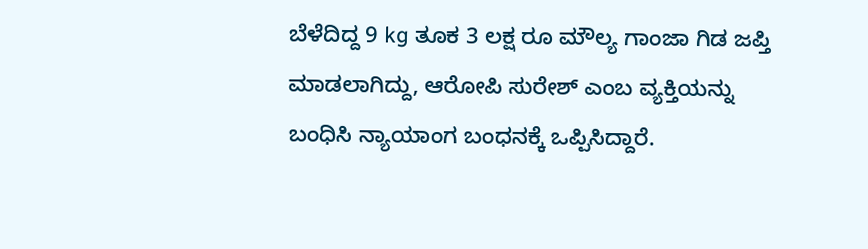ಬೆಳೆದಿದ್ದ 9 kg ತೂಕ 3 ಲಕ್ಷ ರೂ ಮೌಲ್ಯ ಗಾಂಜಾ ಗಿಡ ಜಪ್ತಿ ಮಾಡಲಾಗಿದ್ದು, ಆರೋಪಿ ಸುರೇಶ್ ಎಂಬ ವ್ಯಕ್ತಿಯನ್ನು ಬಂಧಿಸಿ ನ್ಯಾಯಾಂಗ ಬಂಧನಕ್ಕೆ ಒಪ್ಪಿಸಿದ್ದಾರೆ.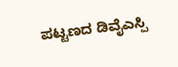ಪಟ್ಟಣದ ಡಿವೈಎಸ್ಪಿ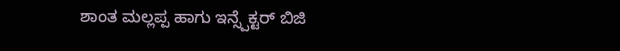ಶಾಂತ ಮಲ್ಲಪ್ಪ ಹಾಗು ಇನ್ಸ್ಪೆಕ್ಟರ್ ಬಿಜಿ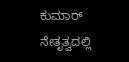ಕುಮಾರ್ ನೇತೃತ್ವದಲ್ಲಿ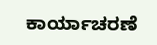ಕಾರ್ಯಾಚರಣೆ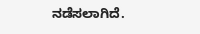ನಡೆಸಲಾಗಿದೆ.